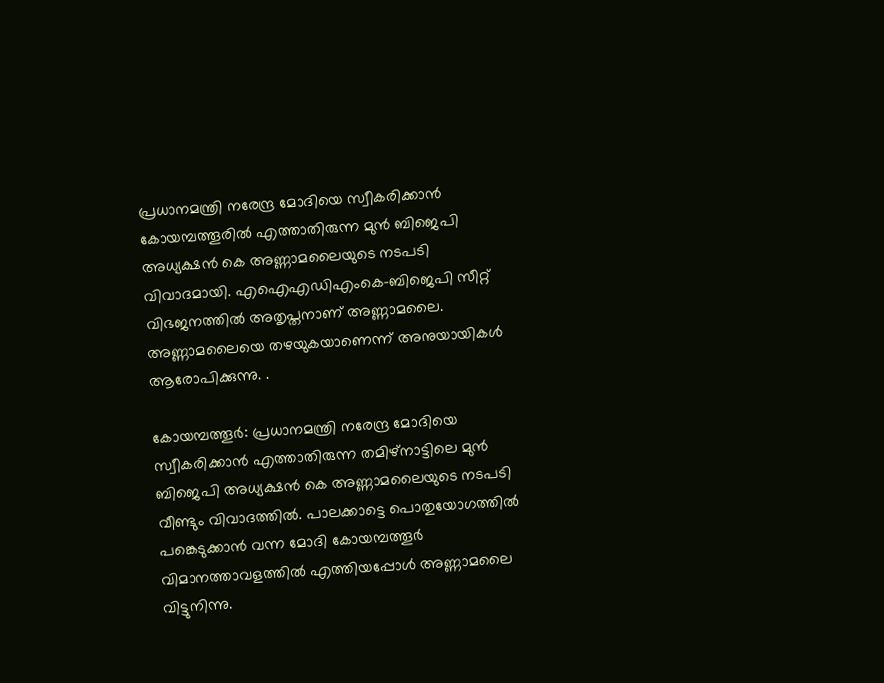പ്രധാനമന്ത്രി നരേന്ദ്ര മോദിയെ സ്വീകരിക്കാൻ കോയമ്പത്തൂരിൽ എത്താതിരുന്ന മുൻ ബിജെപി അധ്യക്ഷൻ കെ അണ്ണാമലൈയുടെ നടപടി വിവാദമായി. എഐഎഡിഎംകെ-ബിജെപി സീറ്റ് വിഭജനത്തിൽ അതൃപ്തനാണ് അണ്ണാമലൈ. അണ്ണാമലൈയെ തഴയുകയാണെന്ന് അനുയായികൾ ആരോപിക്കുന്നു. .

കോയമ്പത്തൂർ: പ്രധാനമന്ത്രി നരേന്ദ്ര മോദിയെ സ്വീകരിക്കാൻ എത്താതിരുന്ന തമിഴ്നാട്ടിലെ മുൻ ബിജെപി അധ്യക്ഷൻ കെ അണ്ണാമലൈയുടെ നടപടി വീണ്ടും വിവാദത്തിൽ. പാലക്കാട്ടെ പൊതുയോഗത്തിൽ പങ്കെടുക്കാൻ വന്ന മോദി കോയമ്പത്തൂർ വിമാനത്താവളത്തിൽ എത്തിയപ്പോൾ അണ്ണാമലൈ വിട്ടുനിന്നു.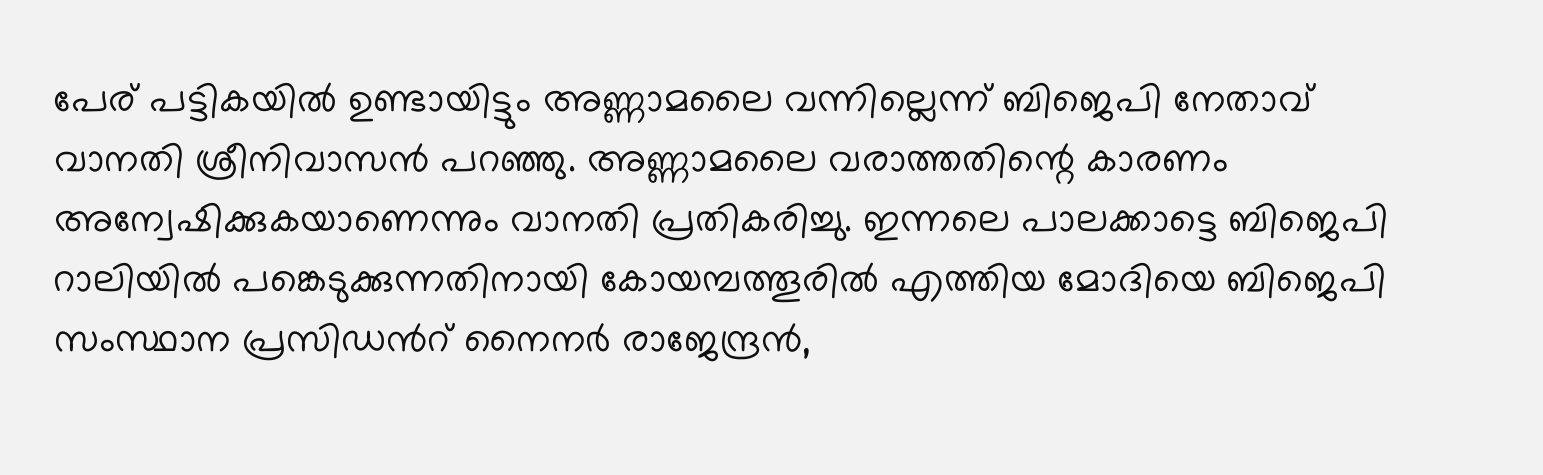പേര് പട്ടികയിൽ ഉണ്ടായിട്ടും അണ്ണാമലൈ വന്നില്ലെന്ന് ബിജെപി നേതാവ് വാനതി ശ്രീനിവാസൻ പറഞ്ഞു. അണ്ണാമലൈ വരാത്തതിന്റെ കാരണം അന്വേഷിക്കുകയാണെന്നും വാനതി പ്രതികരിച്ചു. ഇന്നലെ പാലക്കാട്ടെ ബിജെപി റാലിയിൽ പങ്കെടുക്കുന്നതിനായി കോയമ്പത്തൂരിൽ എത്തിയ മോദിയെ ബിജെപി സംസ്ഥാന പ്രസിഡന്‍റ് നൈനർ രാജേന്ദ്രൻ,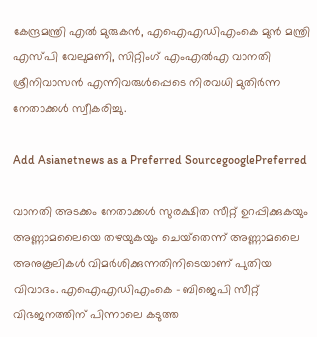കേന്ദ്രമന്ത്രി എൽ മുരുകൻ, എഐഎഡിഎംകെ മുൻ മന്ത്രി എസ്പി വേലുമണി, സിറ്റിംഗ് എംഎൽഎ വാനതി ശ്രീനിവാസൻ എന്നിവരുൾപ്പെടെ നിരവധി മുതിർന്ന നേതാക്കൾ സ്വീകരിച്ചു.

Add Asianetnews as a Preferred SourcegooglePreferred

വാനതി അടക്കം നേതാക്കൾ സുരക്ഷിത സീറ്റ് ഉറപ്പിക്കുകയും അണ്ണാമലൈയെ തഴയുകയും ചെയ്‌തെന്ന് അണ്ണാമലൈ അനുകൂലികൾ വിമർശിക്കുന്നതിനിടെയാണ് പുതിയ വിവാദം. എഐഎഡിഎംകെ - ബിജെപി സീറ്റ് വിഭജനത്തിന് പിന്നാലെ കടുത്ത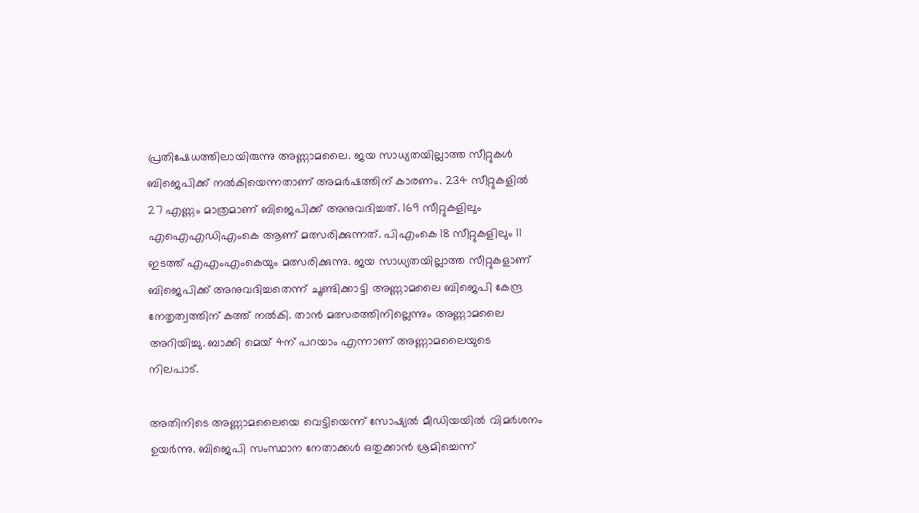പ്രതിഷേധത്തിലായിരുന്നു അണ്ണാമലൈ. ജയ സാധ്യതയില്ലാത്ത സീറ്റുകൾ ബിജെപിക്ക് നൽകിയെന്നതാണ് അമർഷത്തിന് കാരണം. 234 സീറ്റുകളിൽ 27 എണ്ണം മാത്രമാണ് ബിജെപിക്ക് അനുവദിച്ചത്. 169 സീറ്റുകളിലും എഐഎഡിഎംകെ ആണ് മത്സരിക്കുന്നത്. പിഎംകെ 18 സീറ്റുകളിലും 11 ഇടത്ത് എഎംഎംകെയും മത്സരിക്കുന്നു. ജയ സാധ്യതയില്ലാത്ത സീറ്റുകളാണ് ബിജെപിക്ക് അനുവദിച്ചതെന്ന് ചൂണ്ടിക്കാട്ടി അണ്ണാമലൈ ബിജെപി കേന്ദ്ര നേതൃത്വത്തിന് കത്ത് നൽകി. താൻ മത്സരത്തിനില്ലെന്നും അണ്ണാമലൈ അറിയിച്ചു. ബാക്കി മെയ് 4ന് പറയാം എന്നാണ് അണ്ണാമലൈയുടെ നിലപാട്.

അതിനിടെ അണ്ണാമലൈയെ വെട്ടിയെന്ന് സോഷ്യൽ മീഡിയയിൽ വിമർശനം ഉയർന്നു. ബിജെപി സംസ്ഥാന നേതാക്കൾ ഒതുക്കാൻ ശ്രമിച്ചെന്ന്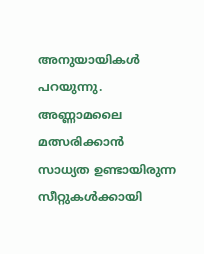അനുയായികൾ പറയുന്നു. അണ്ണാമലൈ മത്സരിക്കാൻ സാധ്യത ഉണ്ടായിരുന്ന സീറ്റുകൾക്കായി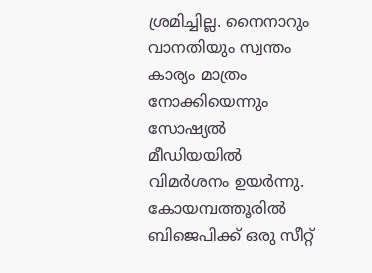ശ്രമിച്ചില്ല. നൈനാറും വാനതിയും സ്വന്തം കാര്യം മാത്രം നോക്കിയെന്നും സോഷ്യൽ മീഡിയയിൽ വിമർശനം ഉയർന്നു. കോയമ്പത്തൂരിൽ ബിജെപിക്ക് ഒരു സീറ്റ്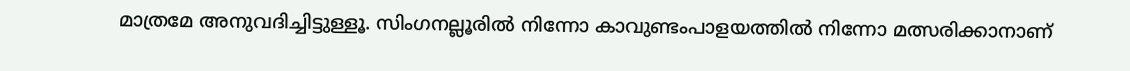മാത്രമേ അനുവദിച്ചിട്ടുള്ളൂ. സിംഗനല്ലൂരിൽ നിന്നോ കാവുണ്ടംപാളയത്തിൽ നിന്നോ മത്സരിക്കാനാണ്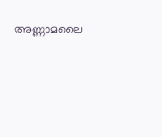അണ്ണാമലൈ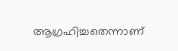ആഗ്രഹിച്ചതെന്നാണ്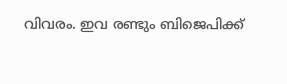വിവരം. ഇവ രണ്ടും ബിജെപിക്ക്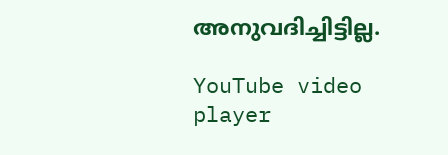അനുവദിച്ചിട്ടില്ല.

YouTube video player